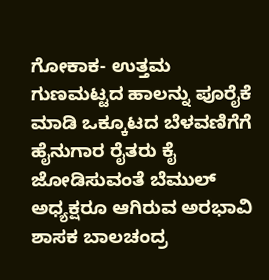ಗೋಕಾಕ- ಉತ್ತಮ ಗುಣಮಟ್ಟದ ಹಾಲನ್ನು ಪೂರೈಕೆ ಮಾಡಿ ಒಕ್ಕೂಟದ ಬೆಳವಣಿಗೆಗೆ ಹೈನುಗಾರ ರೈತರು ಕೈ ಜೋಡಿಸುವಂತೆ ಬೆಮುಲ್ ಅಧ್ಯಕ್ಷರೂ ಆಗಿರುವ ಅರಭಾವಿ ಶಾಸಕ ಬಾಲಚಂದ್ರ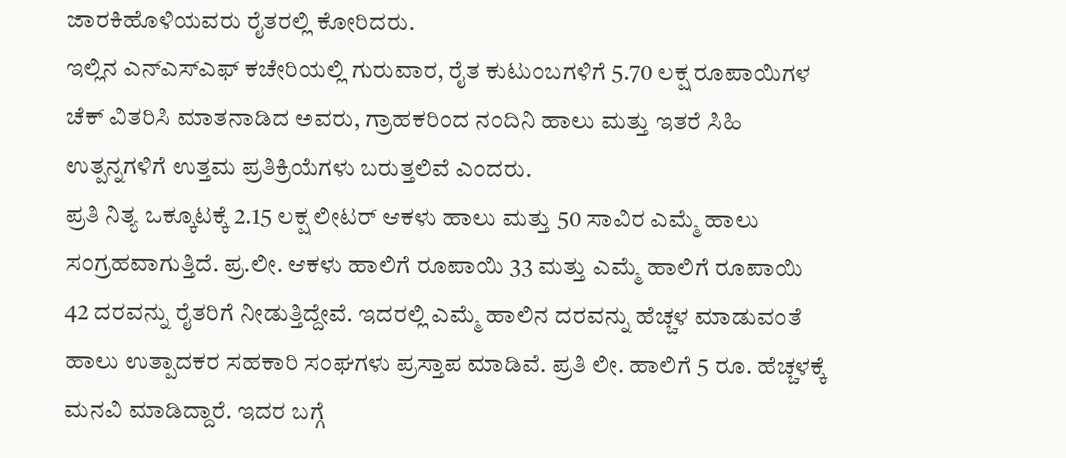ಜಾರಕಿಹೊಳಿಯವರು ರೈತರಲ್ಲಿ ಕೋರಿದರು.
ಇಲ್ಲಿನ ಎನ್ಎಸ್ಎಫ್ ಕಚೇರಿಯಲ್ಲಿ ಗುರುವಾರ, ರೈತ ಕುಟುಂಬಗಳಿಗೆ 5.70 ಲಕ್ಷ ರೂಪಾಯಿಗಳ ಚೆಕ್ ವಿತರಿಸಿ ಮಾತನಾಡಿದ ಅವರು, ಗ್ರಾಹಕರಿಂದ ನಂದಿನಿ ಹಾಲು ಮತ್ತು ಇತರೆ ಸಿಹಿ ಉತ್ಪನ್ನಗಳಿಗೆ ಉತ್ತಮ ಪ್ರತಿಕ್ರಿಯೆಗಳು ಬರುತ್ತಲಿವೆ ಎಂದರು.
ಪ್ರತಿ ನಿತ್ಯ ಒಕ್ಕೂಟಕ್ಕೆ 2.15 ಲಕ್ಷ ಲೀಟರ್ ಆಕಳು ಹಾಲು ಮತ್ತು 50 ಸಾವಿರ ಎಮ್ಮೆ ಹಾಲು ಸಂಗ್ರಹವಾಗುತ್ತಿದೆ. ಪ್ರ.ಲೀ. ಆಕಳು ಹಾಲಿಗೆ ರೂಪಾಯಿ 33 ಮತ್ತು ಎಮ್ಮೆ ಹಾಲಿಗೆ ರೂಪಾಯಿ 42 ದರವನ್ನು ರೈತರಿಗೆ ನೀಡುತ್ತಿದ್ದೇವೆ. ಇದರಲ್ಲಿ ಎಮ್ಮೆ ಹಾಲಿನ ದರವನ್ನು ಹೆಚ್ಚಳ ಮಾಡುವಂತೆ ಹಾಲು ಉತ್ಪಾದಕರ ಸಹಕಾರಿ ಸಂಘಗಳು ಪ್ರಸ್ತಾಪ ಮಾಡಿವೆ. ಪ್ರತಿ ಲೀ. ಹಾಲಿಗೆ 5 ರೂ. ಹೆಚ್ಚಳಕ್ಕೆ ಮನವಿ ಮಾಡಿದ್ದಾರೆ. ಇದರ ಬಗ್ಗೆ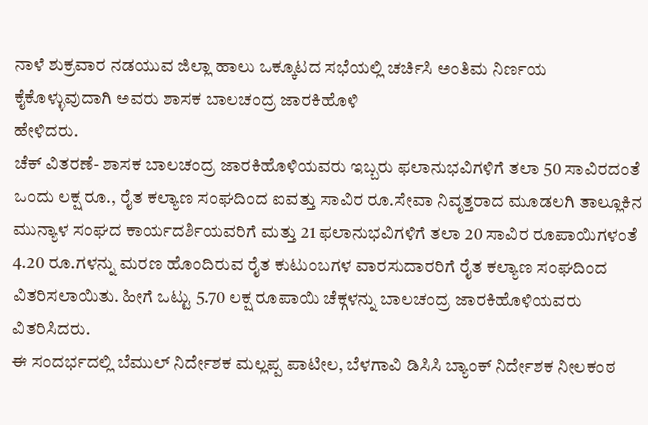ನಾಳೆ ಶುಕ್ರವಾರ ನಡಯುವ ಜಿಲ್ಲಾ ಹಾಲು ಒಕ್ಕೂಟದ ಸಭೆಯಲ್ಲಿ ಚರ್ಚಿಸಿ ಅಂತಿಮ ನಿರ್ಣಯ ಕೈಕೊಳ್ಳುವುದಾಗಿ ಅವರು ಶಾಸಕ ಬಾಲಚಂದ್ರ ಜಾರಕಿಹೊಳಿ
ಹೇಳಿದರು.
ಚೆಕ್ ವಿತರಣೆ- ಶಾಸಕ ಬಾಲಚಂದ್ರ ಜಾರಕಿಹೊಳಿಯವರು ಇಬ್ಬರು ಫಲಾನುಭವಿಗಳಿಗೆ ತಲಾ 50 ಸಾವಿರದಂತೆ ಒಂದು ಲಕ್ಷ ರೂ., ರೈತ ಕಲ್ಯಾಣ ಸಂಘದಿಂದ ಐವತ್ತು ಸಾವಿರ ರೂ.ಸೇವಾ ನಿವೃತ್ತರಾದ ಮೂಡಲಗಿ ತಾಲ್ಲೂಕಿನ ಮುನ್ಯಾಳ ಸಂಘದ ಕಾರ್ಯದರ್ಶಿಯವರಿಗೆ ಮತ್ತು 21 ಫಲಾನುಭವಿಗಳಿಗೆ ತಲಾ 20 ಸಾವಿರ ರೂಪಾಯಿಗಳಂತೆ 4.20 ರೂ.ಗಳನ್ನು ಮರಣ ಹೊಂದಿರುವ ರೈತ ಕುಟುಂಬಗಳ ವಾರಸುದಾರರಿಗೆ ರೈತ ಕಲ್ಯಾಣ ಸಂಘದಿಂದ ವಿತರಿಸಲಾಯಿತು. ಹೀಗೆ ಒಟ್ಟು 5.70 ಲಕ್ಷ ರೂಪಾಯಿ ಚೆಕ್ಗಳನ್ನು ಬಾಲಚಂದ್ರ ಜಾರಕಿಹೊಳಿಯವರು ವಿತರಿಸಿದರು.
ಈ ಸಂದರ್ಭದಲ್ಲಿ ಬೆಮುಲ್ ನಿರ್ದೇಶಕ ಮಲ್ಲಪ್ಪ ಪಾಟೀಲ, ಬೆಳಗಾವಿ ಡಿಸಿಸಿ ಬ್ಯಾಂಕ್ ನಿರ್ದೇಶಕ ನೀಲಕಂಠ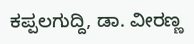ಕಪ್ಪಲಗುದ್ದಿ, ಡಾ. ವೀರಣ್ಣ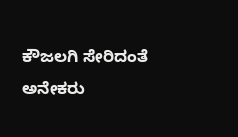ಕೌಜಲಗಿ ಸೇರಿದಂತೆ ಅನೇಕರು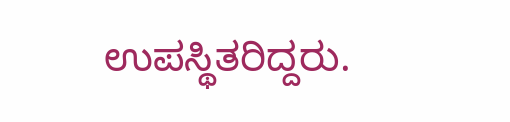ಉಪಸ್ಥಿತರಿದ್ದರು.